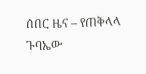ሰበር ዜና – የጠቅላላ ጉባኤው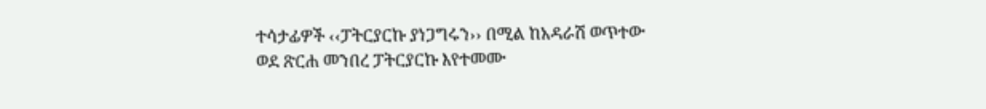ተሳታፊዎች ‹‹ፓትርያርኩ ያነጋግሩን›› በሚል ከአዳራሽ ወጥተው ወደ ጽርሐ መንበረ ፓትርያርኩ እየተመሙ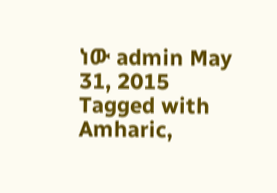ነው admin May 31, 2015 Tagged with Amharic,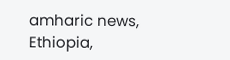amharic news, Ethiopia,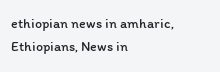ethiopian news in amharic, Ethiopians, News in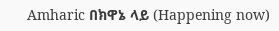Amharic በክዋኔ ላይ (Happening now)